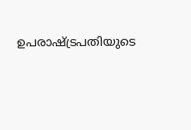ഉപരാഷ്ട്രപതിയുടെ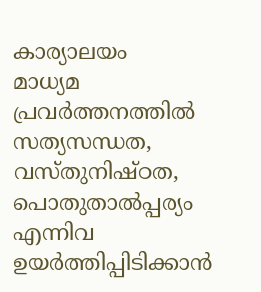കാര്യാലയം
മാധ്യമ പ്രവർത്തനത്തിൽ സത്യസന്ധത, വസ്തുനിഷ്ഠത, പൊതുതാൽപ്പര്യം എന്നിവ ഉയർത്തിപ്പിടിക്കാൻ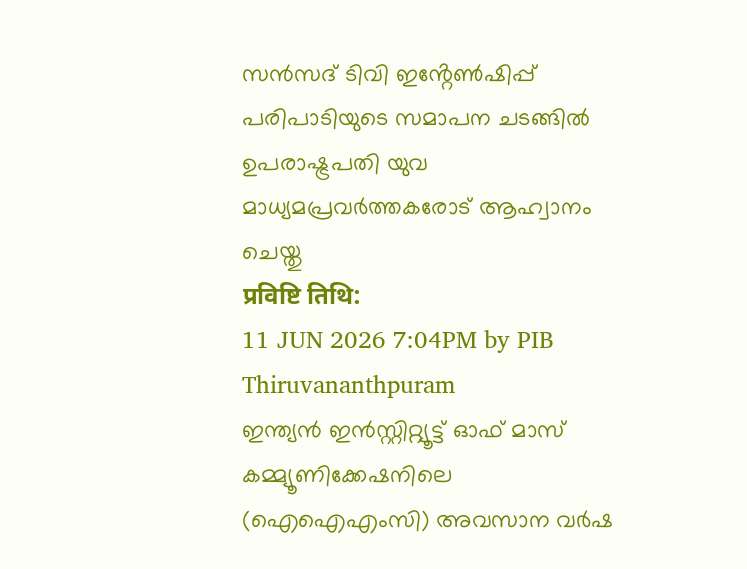സൻസദ് ടിവി ഇൻ്റേൺഷിപ്പ് പരിപാടിയുടെ സമാപന ചടങ്ങിൽ ഉപരാഷ്ട്രപതി യുവ മാധ്യമപ്രവർത്തകരോട് ആഹ്വാനം ചെയ്തു
प्रविष्टि तिथि:
11 JUN 2026 7:04PM by PIB Thiruvananthpuram
ഇന്ത്യൻ ഇൻസ്റ്റിറ്റ്യൂട്ട് ഓഫ് മാസ് കമ്മ്യൂണിക്കേഷനിലെ (ഐഐഎംസി) അവസാന വർഷ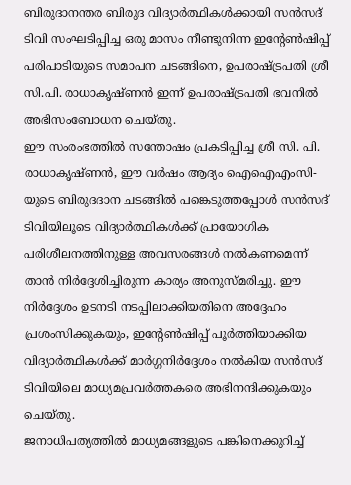ബിരുദാനന്തര ബിരുദ വിദ്യാർത്ഥികൾക്കായി സൻസദ് ടിവി സംഘടിപ്പിച്ച ഒരു മാസം നീണ്ടുനിന്ന ഇൻ്റേൺഷിപ്പ് പരിപാടിയുടെ സമാപന ചടങ്ങിനെ, ഉപരാഷ്ട്രപതി ശ്രീ സി.പി. രാധാകൃഷ്ണൻ ഇന്ന് ഉപരാഷ്ട്രപതി ഭവനിൽ അഭിസംബോധന ചെയ്തു.
ഈ സംരംഭത്തിൽ സന്തോഷം പ്രകടിപ്പിച്ച ശ്രീ സി. പി. രാധാകൃഷ്ണൻ, ഈ വർഷം ആദ്യം ഐഐഎംസി-യുടെ ബിരുദദാന ചടങ്ങിൽ പങ്കെടുത്തപ്പോൾ സൻസദ് ടിവിയിലൂടെ വിദ്യാർത്ഥികൾക്ക് പ്രായോഗിക പരിശീലനത്തിനുള്ള അവസരങ്ങൾ നൽകണമെന്ന് താൻ നിർദ്ദേശിച്ചിരുന്ന കാര്യം അനുസ്മരിച്ചു. ഈ നിർദ്ദേശം ഉടനടി നടപ്പിലാക്കിയതിനെ അദ്ദേഹം പ്രശംസിക്കുകയും, ഇൻ്റേൺഷിപ്പ് പൂർത്തിയാക്കിയ വിദ്യാർത്ഥികൾക്ക് മാർഗ്ഗനിർദ്ദേശം നൽകിയ സൻസദ് ടിവിയിലെ മാധ്യമപ്രവർത്തകരെ അഭിനന്ദിക്കുകയും ചെയ്തു.
ജനാധിപത്യത്തിൽ മാധ്യമങ്ങളുടെ പങ്കിനെക്കുറിച്ച്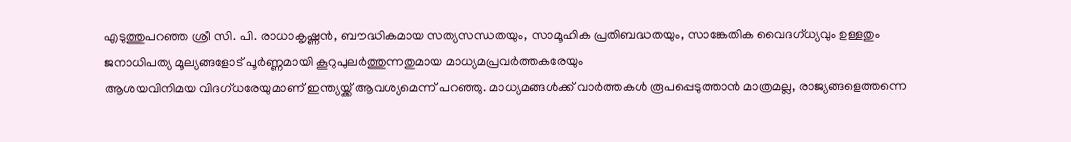എടുത്തുപറഞ്ഞ ശ്രീ സി. പി. രാധാകൃഷ്ണൻ, ബൗദ്ധികമായ സത്യസന്ധതയും, സാമൂഹിക പ്രതിബദ്ധതയും, സാങ്കേതിക വൈദഗ്ധ്യവും ഉള്ളതും ജനാധിപത്യ മൂല്യങ്ങളോട് പൂർണ്ണമായി കൂറുപുലർത്തുന്നതുമായ മാധ്യമപ്രവർത്തകരേയും
ആശയവിനിമയ വിദഗ്ധരേയുമാണ് ഇന്ത്യയ്ക്ക് ആവശ്യമെന്ന് പറഞ്ഞു. മാധ്യമങ്ങൾക്ക് വാർത്തകൾ രൂപപ്പെടുത്താൻ മാത്രമല്ല, രാജ്യങ്ങളെത്തന്നെ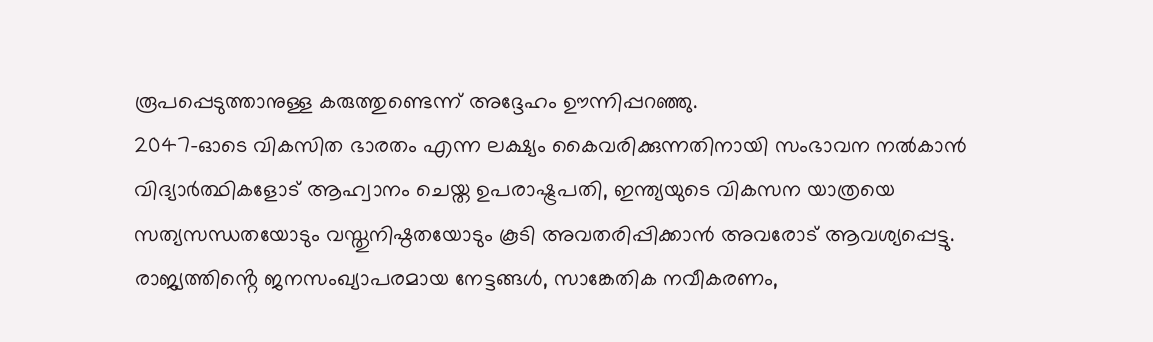രൂപപ്പെടുത്താനുള്ള കരുത്തുണ്ടെന്ന് അദ്ദേഹം ഊന്നിപ്പറഞ്ഞു.
2047-ഓടെ വികസിത ഭാരതം എന്ന ലക്ഷ്യം കൈവരിക്കുന്നതിനായി സംഭാവന നൽകാൻ വിദ്യാർത്ഥികളോട് ആഹ്വാനം ചെയ്ത ഉപരാഷ്ട്രപതി, ഇന്ത്യയുടെ വികസന യാത്രയെ സത്യസന്ധതയോടും വസ്തുനിഷ്ഠതയോടും കൂടി അവതരിപ്പിക്കാൻ അവരോട് ആവശ്യപ്പെട്ടു. രാജ്യത്തിൻ്റെ ജനസംഖ്യാപരമായ നേട്ടങ്ങൾ, സാങ്കേതിക നവീകരണം,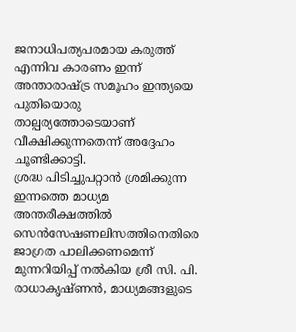ജനാധിപത്യപരമായ കരുത്ത് എന്നിവ കാരണം ഇന്ന് അന്താരാഷ്ട്ര സമൂഹം ഇന്ത്യയെ പുതിയൊരു താല്പര്യത്തോടെയാണ് വീക്ഷിക്കുന്നതെന്ന് അദ്ദേഹം ചൂണ്ടിക്കാട്ടി.
ശ്രദ്ധ പിടിച്ചുപറ്റാൻ ശ്രമിക്കുന്ന ഇന്നത്തെ മാധ്യമ അന്തരീക്ഷത്തിൽ സെൻസേഷണലിസത്തിനെതിരെ ജാഗ്രത പാലിക്കണമെന്ന് മുന്നറിയിപ്പ് നൽകിയ ശ്രീ സി. പി. രാധാകൃഷ്ണൻ, മാധ്യമങ്ങളുടെ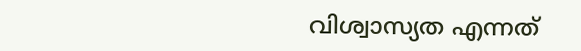വിശ്വാസ്യത എന്നത്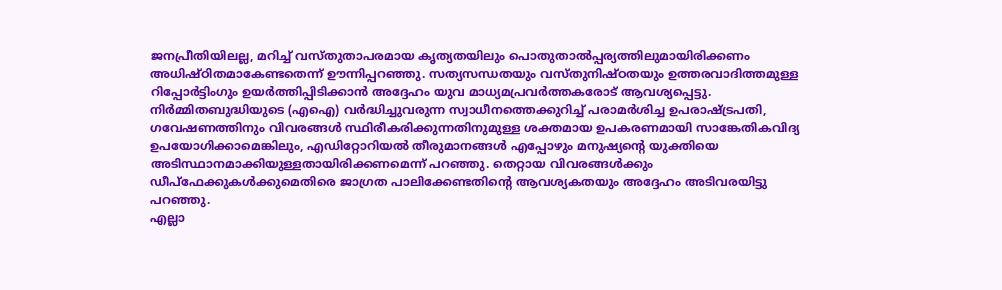ജനപ്രീതിയിലല്ല, മറിച്ച് വസ്തുതാപരമായ കൃത്യതയിലും പൊതുതാൽപ്പര്യത്തിലുമായിരിക്കണം അധിഷ്ഠിതമാകേണ്ടതെന്ന് ഊന്നിപ്പറഞ്ഞു. സത്യസന്ധതയും വസ്തുനിഷ്ഠതയും ഉത്തരവാദിത്തമുള്ള റിപ്പോർട്ടിംഗും ഉയർത്തിപ്പിടിക്കാൻ അദ്ദേഹം യുവ മാധ്യമപ്രവർത്തകരോട് ആവശ്യപ്പെട്ടു.
നിർമ്മിതബുദ്ധിയുടെ (എഐ) വർദ്ധിച്ചുവരുന്ന സ്വാധീനത്തെക്കുറിച്ച് പരാമർശിച്ച ഉപരാഷ്ട്രപതി, ഗവേഷണത്തിനും വിവരങ്ങൾ സ്ഥിരീകരിക്കുന്നതിനുമുള്ള ശക്തമായ ഉപകരണമായി സാങ്കേതികവിദ്യ ഉപയോഗിക്കാമെങ്കിലും, എഡിറ്റോറിയൽ തീരുമാനങ്ങൾ എപ്പോഴും മനുഷ്യൻ്റെ യുക്തിയെ അടിസ്ഥാനമാക്കിയുള്ളതായിരിക്കണമെന്ന് പറഞ്ഞു. തെറ്റായ വിവരങ്ങൾക്കും ഡീപ്ഫേക്കുകൾക്കുമെതിരെ ജാഗ്രത പാലിക്കേണ്ടതിൻ്റെ ആവശ്യകതയും അദ്ദേഹം അടിവരയിട്ടു പറഞ്ഞു.
എല്ലാ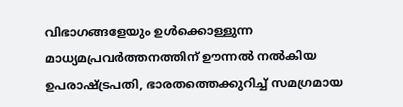വിഭാഗങ്ങളേയും ഉൾക്കൊള്ളുന്ന മാധ്യമപ്രവർത്തനത്തിന് ഊന്നൽ നൽകിയ ഉപരാഷ്ട്രപതി, ഭാരതത്തെക്കുറിച്ച് സമഗ്രമായ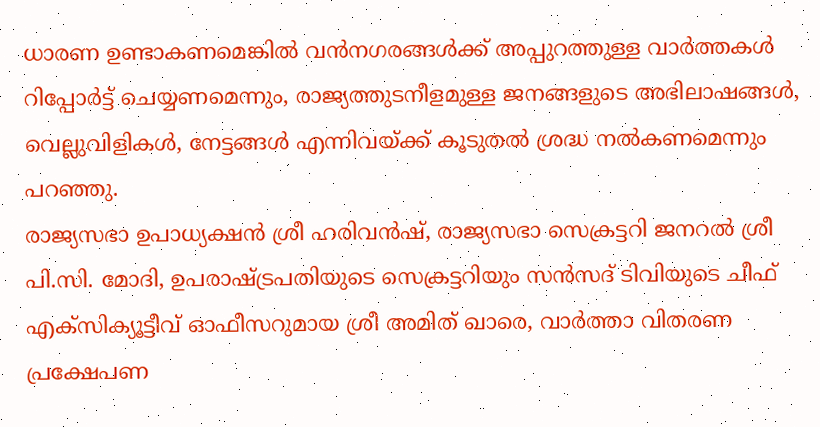ധാരണ ഉണ്ടാകണമെങ്കിൽ വൻനഗരങ്ങൾക്ക് അപ്പുറത്തുള്ള വാർത്തകൾ റിപ്പോർട്ട് ചെയ്യണമെന്നും, രാജ്യത്തുടനീളമുള്ള ജനങ്ങളുടെ അഭിലാഷങ്ങൾ, വെല്ലുവിളികൾ, നേട്ടങ്ങൾ എന്നിവയ്ക്ക് കൂടുതൽ ശ്രദ്ധ നൽകണമെന്നും പറഞ്ഞു.
രാജ്യസഭാ ഉപാധ്യക്ഷൻ ശ്രീ ഹരിവൻഷ്, രാജ്യസഭാ സെക്രട്ടറി ജനറൽ ശ്രീ പി.സി. മോദി, ഉപരാഷ്ട്രപതിയുടെ സെക്രട്ടറിയും സൻസദ് ടിവിയുടെ ചീഫ് എക്സിക്യൂട്ടീവ് ഓഫീസറുമായ ശ്രീ അമിത് ഖാരെ, വാർത്താ വിതരണ പ്രക്ഷേപണ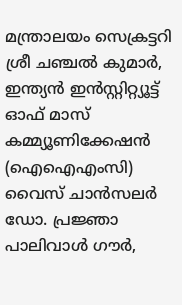മന്ത്രാലയം സെക്രട്ടറി ശ്രീ ചഞ്ചൽ കുമാർ, ഇന്ത്യൻ ഇൻസ്റ്റിറ്റ്യൂട്ട് ഓഫ് മാസ് കമ്മ്യൂണിക്കേഷൻ (ഐഐഎംസി) വൈസ് ചാൻസലർ ഡോ. പ്രജ്ഞാ പാലിവാൾ ഗൗർ,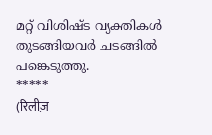മറ്റ് വിശിഷ്ട വ്യക്തികൾ തുടങ്ങിയവർ ചടങ്ങിൽ പങ്കെടുത്തു.
*****
(रिलीज़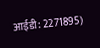आईडी: 2271895)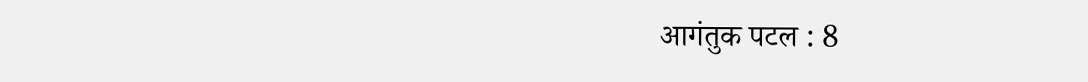आगंतुक पटल : 8